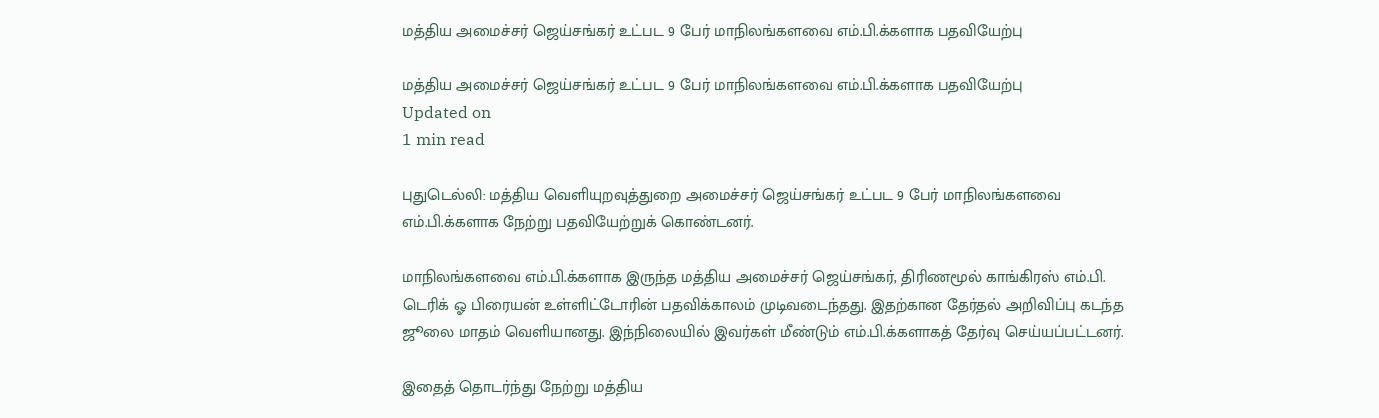மத்திய அமைச்சர் ஜெய்சங்கர் உட்பட 9 பேர் மாநிலங்களவை எம்.பி.க்களாக பதவியேற்பு

மத்திய அமைச்சர் ஜெய்சங்கர் உட்பட 9 பேர் மாநிலங்களவை எம்.பி.க்களாக பதவியேற்பு
Updated on
1 min read

புதுடெல்லி: மத்திய வெளியுறவுத்துறை அமைச்சர் ஜெய்சங்கர் உட்பட 9 பேர் மாநிலங்களவை எம்.பி.க்களாக நேற்று பதவியேற்றுக் கொண்டனர்.

மாநிலங்களவை எம்.பி.க்களாக இருந்த மத்திய அமைச்சர் ஜெய்சங்கர், திரிணமூல் காங்கிரஸ் எம்.பி. டெரிக் ஓ பிரையன் உள்ளிட்டோரின் பதவிக்காலம் முடிவடைந்தது. இதற்கான தேர்தல் அறிவிப்பு கடந்த ஜூலை மாதம் வெளியானது. இந்நிலையில் இவர்கள் மீண்டும் எம்.பி.க்களாகத் தேர்வு செய்யப்பட்டனர்.

இதைத் தொடர்ந்து நேற்று மத்திய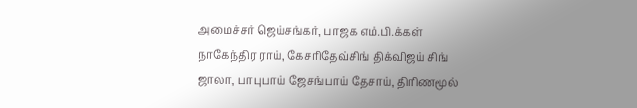அமைச்சர் ஜெய்சங்கர், பாஜக எம்.பி.க்கள் நாகேந்திர ராய், கேசரிதேவ்சிங் திக்விஜய் சிங் ஜாலா, பாபுபாய் ஜேசங்பாய் தேசாய், திரிணமூல்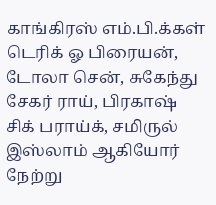காங்கிரஸ் எம்.பி.க்கள் டெரிக் ஓ பிரையன், டோலா சென், சுகேந்து சேகர் ராய், பிரகாஷ் சிக் பராய்க், சமிருல் இஸ்லாம் ஆகியோர் நேற்று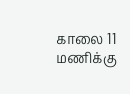காலை 11 மணிக்கு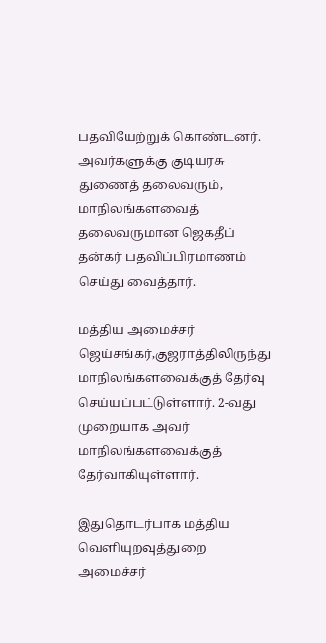பதவியேற்றுக் கொண்டனர். அவர்களுக்கு குடியரசு துணைத் தலைவரும், மாநிலங்களவைத் தலைவருமான ஜெகதீப் தன்கர் பதவிப்பிரமாணம் செய்து வைத்தார்.

மத்திய அமைச்சர் ஜெய்சங்கர்,குஜராத்திலிருந்து மாநிலங்களவைக்குத் தேர்வு செய்யப்பட்டுள்ளார். 2-வது முறையாக அவர் மாநிலங்களவைக்குத் தேர்வாகியுள்ளார்.

இதுதொடர்பாக மத்திய வெளியுறவுத்துறை அமைச்சர்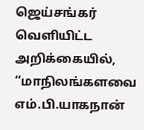ஜெய்சங்கர் வெளியிட்ட அறிக்கையில், ‘‘மாநிலங்களவை எம்.பி.யாகநான்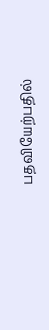பதவியேற்பதில்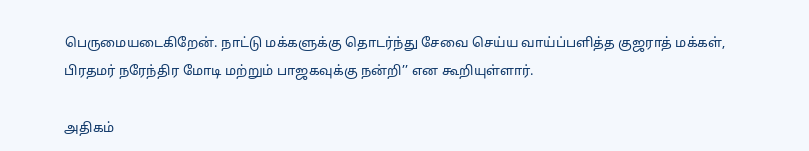பெருமையடைகிறேன். நாட்டு மக்களுக்கு தொடர்ந்து சேவை செய்ய வாய்ப்பளித்த குஜராத் மக்கள், பிரதமர் நரேந்திர மோடி மற்றும் பாஜகவுக்கு நன்றி’’ என கூறியுள்ளார்.

அதிகம்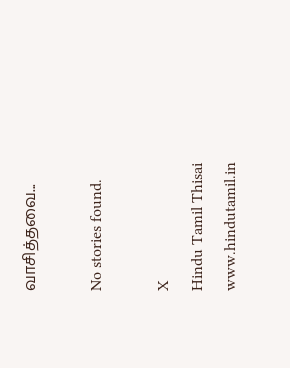வாசித்தவை...

No stories found.

X
Hindu Tamil Thisai
www.hindutamil.in